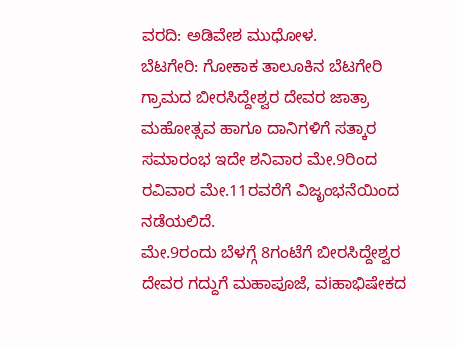ವರದಿ: ಅಡಿವೇಶ ಮುಧೋಳ.
ಬೆಟಗೇರಿ: ಗೋಕಾಕ ತಾಲೂಕಿನ ಬೆಟಗೇರಿ ಗ್ರಾಮದ ಬೀರಸಿದ್ದೇಶ್ವರ ದೇವರ ಜಾತ್ರಾ ಮಹೋತ್ಸವ ಹಾಗೂ ದಾನಿಗಳಿಗೆ ಸತ್ಕಾರ ಸಮಾರಂಭ ಇದೇ ಶನಿವಾರ ಮೇ.9ರಿಂದ ರವಿವಾರ ಮೇ.11ರವರೆಗೆ ವಿಜೃಂಭನೆಯಿಂದ ನಡೆಯಲಿದೆ.
ಮೇ.9ರಂದು ಬೆಳಗ್ಗೆ 8ಗಂಟೆಗೆ ಬೀರಸಿದ್ದೇಶ್ವರ ದೇವರ ಗದ್ದುಗೆ ಮಹಾಪೂಜೆ, ವiಹಾಭಿಷೇಕದ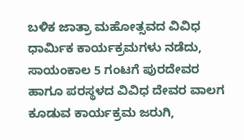ಬಳಿಕ ಜಾತ್ರಾ ಮಹೋತ್ಸವದ ವಿವಿಧ ಧಾರ್ಮಿಕ ಕಾರ್ಯಕ್ರಮಗಳು ನಡೆದು, ಸಾಯಂಕಾಲ 5 ಗಂಟಗೆ ಪುರದೇವರ ಹಾಗೂ ಪರಸ್ಥಳದ ವಿವಿಧ ದೇವರ ವಾಲಗ ಕೂಡುವ ಕಾರ್ಯಕ್ರಮ ಜರುಗಿ,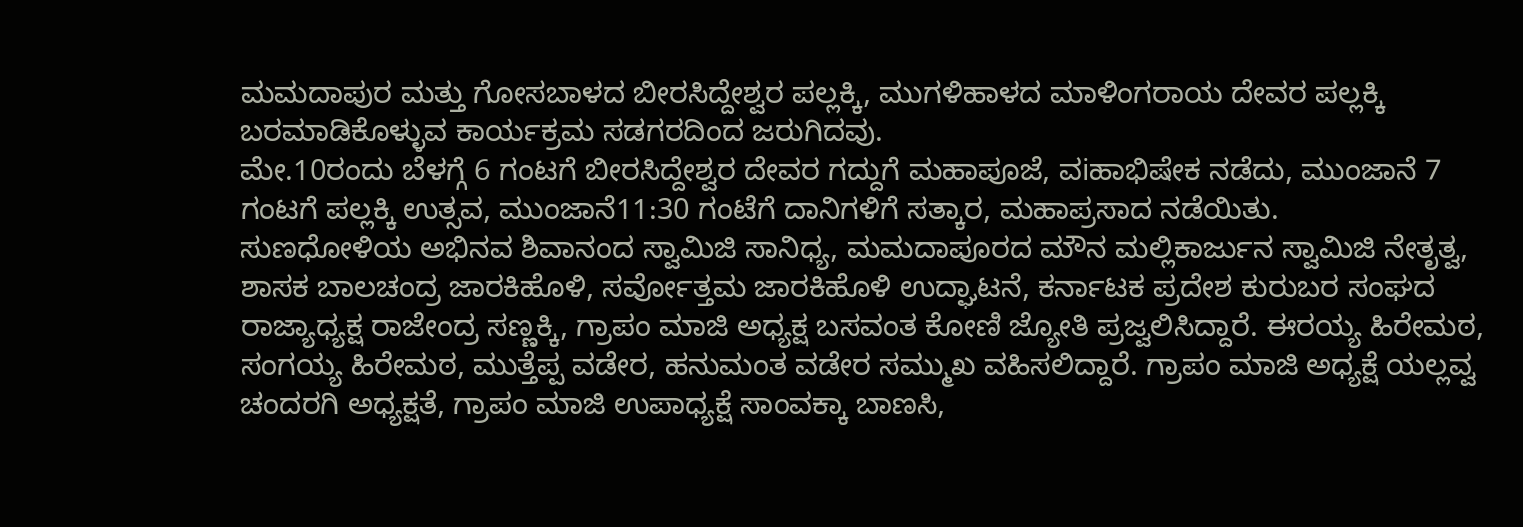ಮಮದಾಪುರ ಮತ್ತು ಗೋಸಬಾಳದ ಬೀರಸಿದ್ದೇಶ್ವರ ಪಲ್ಲಕ್ಕಿ, ಮುಗಳಿಹಾಳದ ಮಾಳಿಂಗರಾಯ ದೇವರ ಪಲ್ಲಕ್ಕಿ ಬರಮಾಡಿಕೊಳ್ಳುವ ಕಾರ್ಯಕ್ರಮ ಸಡಗರದಿಂದ ಜರುಗಿದವು.
ಮೇ.10ರಂದು ಬೆಳಗ್ಗೆ 6 ಗಂಟಗೆ ಬೀರಸಿದ್ದೇಶ್ವರ ದೇವರ ಗದ್ದುಗೆ ಮಹಾಪೂಜೆ, ವiಹಾಭಿಷೇಕ ನಡೆದು, ಮುಂಜಾನೆ 7 ಗಂಟಗೆ ಪಲ್ಲಕ್ಕಿ ಉತ್ಸವ, ಮುಂಜಾನೆ11:30 ಗಂಟೆಗೆ ದಾನಿಗಳಿಗೆ ಸತ್ಕಾರ, ಮಹಾಪ್ರಸಾದ ನಡೆಯಿತು.
ಸುಣಧೋಳಿಯ ಅಭಿನವ ಶಿವಾನಂದ ಸ್ವಾಮಿಜಿ ಸಾನಿಧ್ಯ, ಮಮದಾಪೂರದ ಮೌನ ಮಲ್ಲಿಕಾರ್ಜುನ ಸ್ವಾಮಿಜಿ ನೇತೃತ್ವ, ಶಾಸಕ ಬಾಲಚಂದ್ರ ಜಾರಕಿಹೊಳಿ, ಸರ್ವೋತ್ತಮ ಜಾರಕಿಹೊಳಿ ಉದ್ಘಾಟನೆ, ಕರ್ನಾಟಕ ಪ್ರದೇಶ ಕುರುಬರ ಸಂಘದ ರಾಜ್ಯಾಧ್ಯಕ್ಷ ರಾಜೇಂದ್ರ ಸಣ್ಣಕ್ಕಿ, ಗ್ರಾಪಂ ಮಾಜಿ ಅಧ್ಯಕ್ಷ ಬಸವಂತ ಕೋಣಿ ಜ್ಯೋತಿ ಪ್ರಜ್ವಲಿಸಿದ್ದಾರೆ. ಈರಯ್ಯ ಹಿರೇಮಠ, ಸಂಗಯ್ಯ ಹಿರೇಮಠ, ಮುತ್ತೆಪ್ಪ ವಡೇರ, ಹನುಮಂತ ವಡೇರ ಸಮ್ಮುಖ ವಹಿಸಲಿದ್ದಾರೆ. ಗ್ರಾಪಂ ಮಾಜಿ ಅಧ್ಯಕ್ಷೆ ಯಲ್ಲವ್ವ ಚಂದರಗಿ ಅಧ್ಯಕ್ಷತೆ, ಗ್ರಾಪಂ ಮಾಜಿ ಉಪಾಧ್ಯಕ್ಷೆ ಸಾಂವಕ್ಕಾ ಬಾಣಸಿ,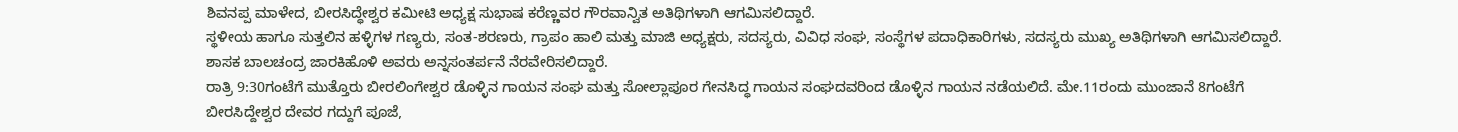ಶಿವನಪ್ಪ ಮಾಳೇದ, ಬೀರಸಿದ್ಧೇಶ್ವರ ಕಮೀಟಿ ಅಧ್ಯಕ್ಷ ಸುಭಾಷ ಕರೆಣ್ಣವರ ಗೌರವಾನ್ವಿತ ಅತಿಥಿಗಳಾಗಿ ಆಗಮಿಸಲಿದ್ದಾರೆ.
ಸ್ಥಳೀಯ ಹಾಗೂ ಸುತ್ತಲಿನ ಹಳ್ಳಿಗಳ ಗಣ್ಯರು, ಸಂತ-ಶರಣರು, ಗ್ರಾಪಂ ಹಾಲಿ ಮತ್ತು ಮಾಜಿ ಅಧ್ಯಕ್ಷರು, ಸದಸ್ಯರು, ವಿವಿಧ ಸಂಘ, ಸಂಸ್ಥೆಗಳ ಪದಾಧಿಕಾರಿಗಳು, ಸದಸ್ಯರು ಮುಖ್ಯ ಅತಿಥಿಗಳಾಗಿ ಆಗಮಿಸಲಿದ್ದಾರೆ. ಶಾಸಕ ಬಾಲಚಂದ್ರ ಜಾರಕಿಹೊಳಿ ಅವರು ಅನ್ನಸಂತರ್ಪನೆ ನೆರವೇರಿಸಲಿದ್ದಾರೆ.
ರಾತ್ರಿ 9:30ಗಂಟೆಗೆ ಮುತ್ತೊರು ಬೀರಲಿಂಗೇಶ್ವರ ಡೊಳ್ಳಿನ ಗಾಯನ ಸಂಘ ಮತ್ತು ಸೋಲ್ಲಾಪೂರ ಗೇನಸಿದ್ಧ ಗಾಯನ ಸಂಘದವರಿಂದ ಡೊಳ್ಳಿನ ಗಾಯನ ನಡೆಯಲಿದೆ. ಮೇ.11ರಂದು ಮುಂಜಾನೆ 8ಗಂಟೆಗೆ ಬೀರಸಿದ್ದೇಶ್ವರ ದೇವರ ಗದ್ದುಗೆ ಪೂಜೆ,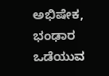ಅಭಿಷೇಕ, ಭಂಢಾರ ಒಡೆಯುವ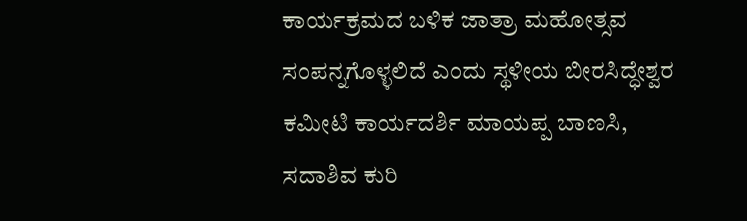ಕಾರ್ಯಕ್ರಮದ ಬಳಿಕ ಜಾತ್ರಾ ಮಹೋತ್ಸವ ಸಂಪನ್ನಗೊಳ್ಳಲಿದೆ ಎಂದು ಸ್ಥಳೀಯ ಬೀರಸಿದ್ಧೇಶ್ವರ ಕಮೀಟಿ ಕಾರ್ಯದರ್ಶಿ ಮಾಯಪ್ಪ ಬಾಣಸಿ, ಸದಾಶಿವ ಕುರಿ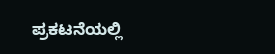ಪ್ರಕಟನೆಯಲ್ಲಿ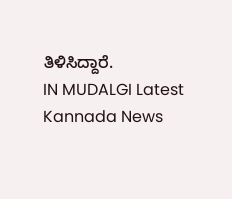ತಿಳಿಸಿದ್ದಾರೆ.
IN MUDALGI Latest Kannada News